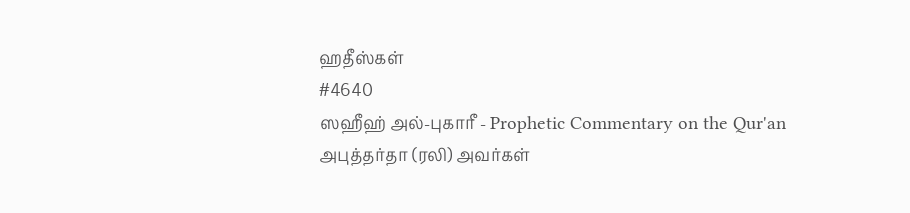ஹதீஸ்கள்
#4640
ஸஹீஹ் அல்-புகாரீ - Prophetic Commentary on the Qur'an
அபுத்தர்தா (ரலி) அவர்கள்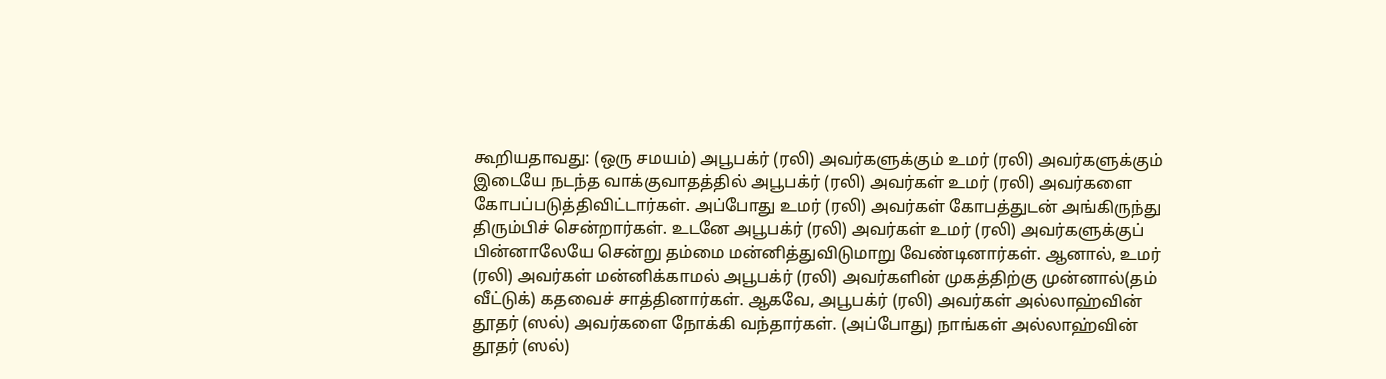கூறியதாவது: (ஒரு சமயம்) அபூபக்ர் (ரலி) அவர்களுக்கும் உமர் (ரலி) அவர்களுக்கும் இடையே நடந்த வாக்குவாதத்தில் அபூபக்ர் (ரலி) அவர்கள் உமர் (ரலி) அவர்களை கோபப்படுத்திவிட்டார்கள். அப்போது உமர் (ரலி) அவர்கள் கோபத்துடன் அங்கிருந்து திரும்பிச் சென்றார்கள். உடனே அபூபக்ர் (ரலி) அவர்கள் உமர் (ரலி) அவர்களுக்குப் பின்னாலேயே சென்று தம்மை மன்னித்துவிடுமாறு வேண்டினார்கள். ஆனால், உமர் (ரலி) அவர்கள் மன்னிக்காமல் அபூபக்ர் (ரலி) அவர்களின் முகத்திற்கு முன்னால்(தம் வீட்டுக்) கதவைச் சாத்தினார்கள். ஆகவே, அபூபக்ர் (ரலி) அவர்கள் அல்லாஹ்வின் தூதர் (ஸல்) அவர்களை நோக்கி வந்தார்கள். (அப்போது) நாங்கள் அல்லாஹ்வின் தூதர் (ஸல்)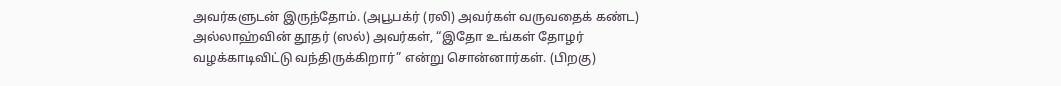அவர்களுடன் இருந்தோம். (அபூபக்ர் (ரலி) அவர்கள் வருவதைக் கண்ட) அல்லாஹ்வின் தூதர் (ஸல்) அவர்கள், “இதோ உங்கள் தோழர் வழக்காடிவிட்டு வந்திருக்கிறார்” என்று சொன்னார்கள். (பிறகு)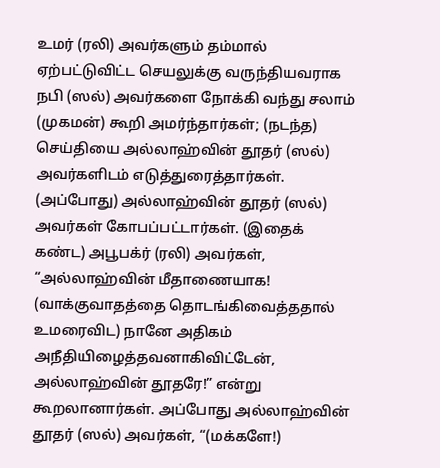உமர் (ரலி) அவர்களும் தம்மால் ஏற்பட்டுவிட்ட செயலுக்கு வருந்தியவராக நபி (ஸல்) அவர்களை நோக்கி வந்து சலாம் (முகமன்) கூறி அமர்ந்தார்கள்; (நடந்த) செய்தியை அல்லாஹ்வின் தூதர் (ஸல்) அவர்களிடம் எடுத்துரைத்தார்கள். (அப்போது) அல்லாஹ்வின் தூதர் (ஸல்) அவர்கள் கோபப்பட்டார்கள். (இதைக் கண்ட) அபூபக்ர் (ரலி) அவர்கள், “அல்லாஹ்வின் மீதாணையாக! (வாக்குவாதத்தை தொடங்கிவைத்ததால் உமரைவிட) நானே அதிகம் அநீதியிழைத்தவனாகிவிட்டேன், அல்லாஹ்வின் தூதரே!” என்று கூறலானார்கள். அப்போது அல்லாஹ்வின் தூதர் (ஸல்) அவர்கள், “(மக்களே!)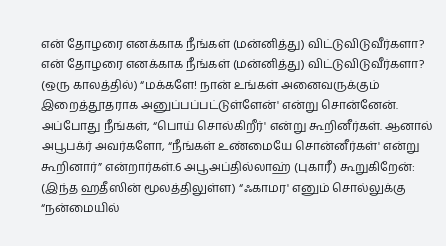என் தோழரை எனக்காக நீங்கள் (மன்னித்து) விட்டுவிடுவீர்களா? என் தோழரை எனக்காக நீங்கள் (மன்னித்து) விட்டுவிடுவீர்களா? (ஒரு காலத்தில்) “மக்களே! நான் உங்கள் அனைவருக்கும் இறைத்தூதராக அனுப்பப்பட்டுள்ளேன்' என்று சொன்னேன். அப்போது நீங்கள், “பொய் சொல்கிறீர்' என்று கூறினீர்கள். ஆனால் அபூபக்ர் அவர்களோ, “நீங்கள் உண்மையே சொன்னீர்கள்' என்று கூறினார்” என்றார்கள்.6 அபூஅப்தில்லாஹ் (புகாரீ) கூறுகிறேன்: (இந்த ஹதீஸின் மூலத்திலுள்ள) “ஃகாமர' எனும் சொல்லுக்கு “நன்மையில்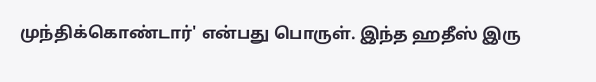முந்திக்கொண்டார்' என்பது பொருள். இந்த ஹதீஸ் இரு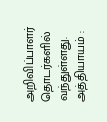அறிவிப்பாளர் தொடர்களில் வந்துள்ளது. அத்தியாயம் :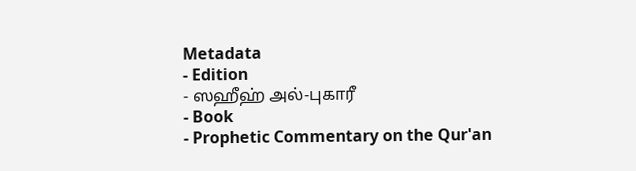Metadata
- Edition
- ஸஹீஹ் அல்-புகாரீ
- Book
- Prophetic Commentary on the Qur'an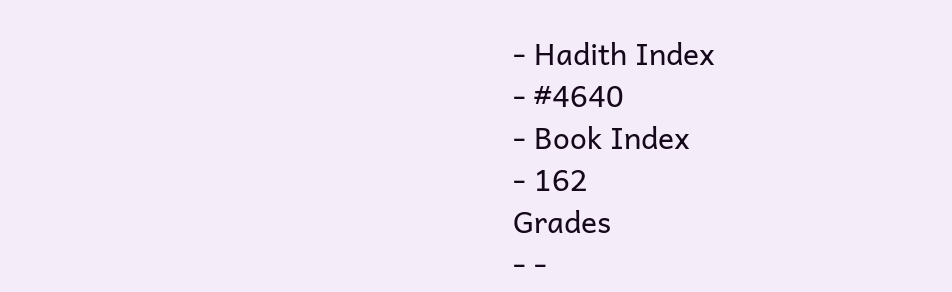- Hadith Index
- #4640
- Book Index
- 162
Grades
- -